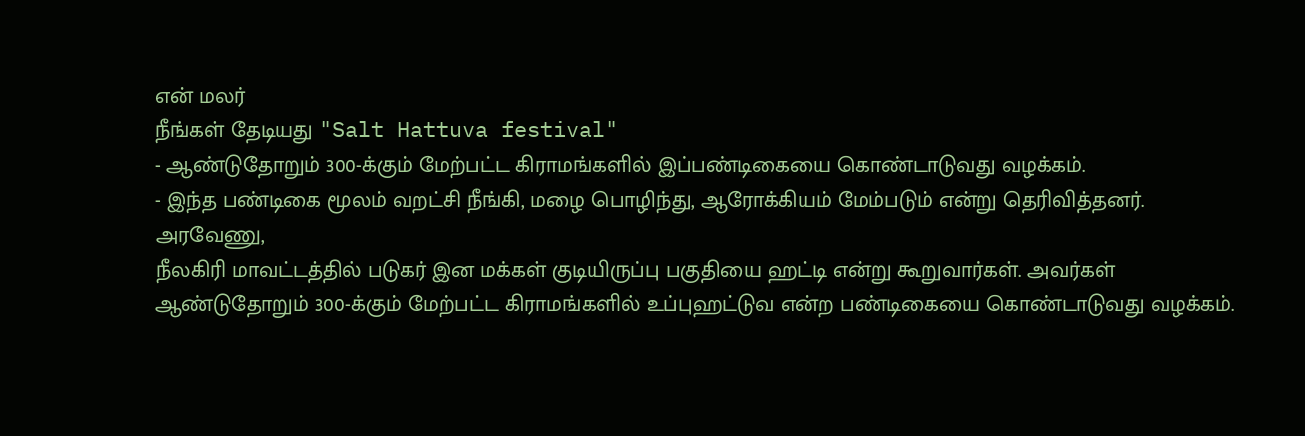என் மலர்
நீங்கள் தேடியது "Salt Hattuva festival"
- ஆண்டுதோறும் 300-க்கும் மேற்பட்ட கிராமங்களில் இப்பண்டிகையை கொண்டாடுவது வழக்கம்.
- இந்த பண்டிகை மூலம் வறட்சி நீங்கி, மழை பொழிந்து, ஆரோக்கியம் மேம்படும் என்று தெரிவித்தனர்.
அரவேணு,
நீலகிரி மாவட்டத்தில் படுகர் இன மக்கள் குடியிருப்பு பகுதியை ஹட்டி என்று கூறுவார்கள். அவர்கள் ஆண்டுதோறும் 300-க்கும் மேற்பட்ட கிராமங்களில் உப்புஹட்டுவ என்ற பண்டிகையை கொண்டாடுவது வழக்கம்.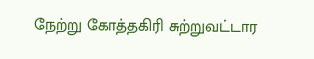நேற்று கோத்தகிரி சுற்றுவட்டார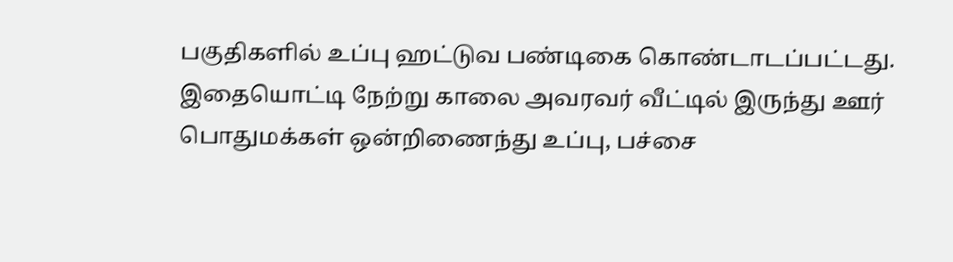பகுதிகளில் உப்பு ஹட்டுவ பண்டிகை கொண்டாடப்பட்டது.
இதையொட்டி நேற்று காலை அவரவர் வீட்டில் இருந்து ஊர் பொதுமக்கள் ஒன்றிணைந்து உப்பு, பச்சை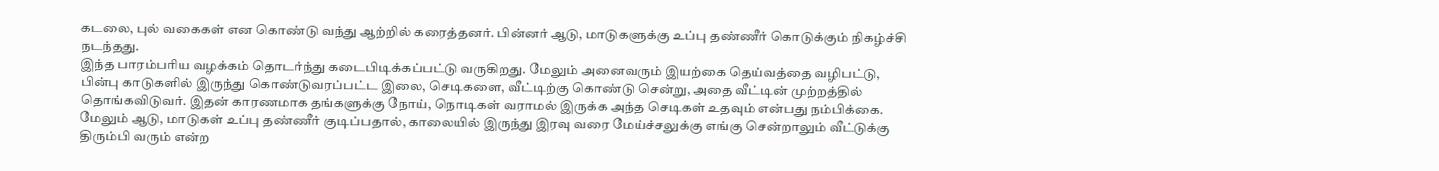கடலை, புல் வகைகள் என கொண்டு வந்து ஆற்றில் கரைத்தனர். பின்னர் ஆடு, மாடுகளுக்கு உப்பு தண்ணீர் கொடுக்கும் நிகழ்ச்சி நடந்தது.
இந்த பாரம்பரிய வழக்கம் தொடர்ந்து கடைபிடிக்கப்பட்டு வருகிறது. மேலும் அனைவரும் இயற்கை தெய்வத்தை வழிபட்டு, பின்பு காடுகளில் இருந்து கொண்டுவரப்பட்ட இலை, செடிகளை, வீட்டிற்கு கொண்டு சென்று, அதை வீட்டின் முற்றத்தில் தொங்கவிடுவர். இதன் காரணமாக தங்களுக்கு நோய், நொடிகள் வராமல் இருக்க அந்த செடிகள் உதவும் என்பது நம்பிக்கை.
மேலும் ஆடு, மாடுகள் உப்பு தண்ணீர் குடிப்பதால், காலையில் இருந்து இரவு வரை மேய்ச்சலுக்கு எங்கு சென்றாலும் வீட்டுக்கு திரும்பி வரும் என்ற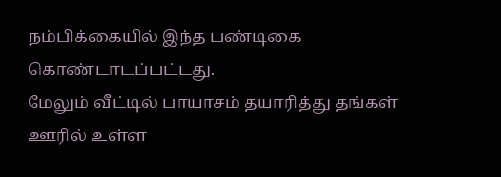நம்பிக்கையில் இந்த பண்டிகை கொண்டாடப்பட்டது.
மேலும் வீட்டில் பாயாசம் தயாரித்து தங்கள் ஊரில் உள்ள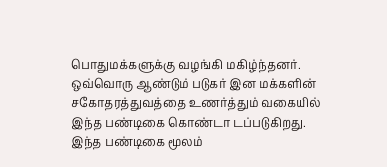பொதுமக்களுக்கு வழங்கி மகிழ்ந்தனர். ஒவ்வொரு ஆண்டும் படுகர் இன மக்களின் சகோதரத்துவத்தை உணர்த்தும் வகையில் இந்த பண்டிகை கொண்டா டப்படுகிறது. இந்த பண்டிகை மூலம்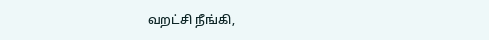வறட்சி நீங்கி,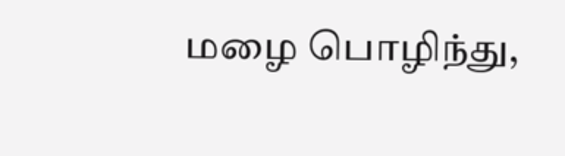மழை பொழிந்து,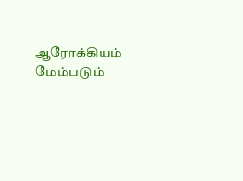ஆரோக்கியம் மேம்படும்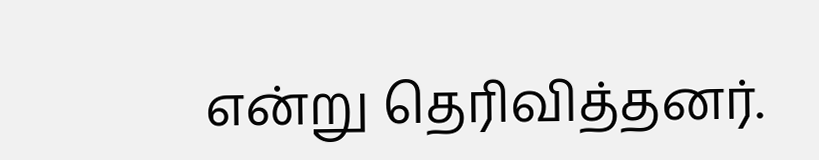என்று தெரிவித்தனர்.